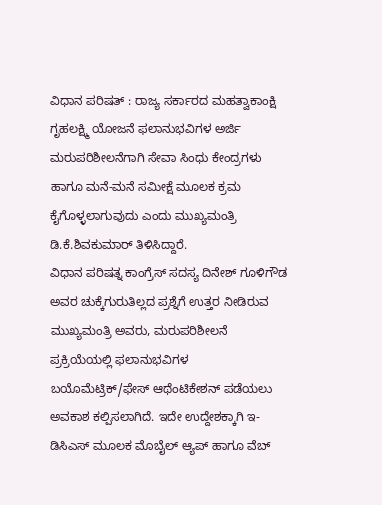ವಿಧಾನ ಪರಿಷತ್ : ರಾಜ್ಯ ಸರ್ಕಾರದ ಮಹತ್ವಾಕಾಂಕ್ಷಿ ಗೃಹಲಕ್ಷ್ಮಿ ಯೋಜನೆ ಫಲಾನುಭವಿಗಳ ಅರ್ಜಿ ಮರುಪರಿಶೀಲನೆಗಾಗಿ ಸೇವಾ ಸಿಂಧು ಕೇಂದ್ರಗಳು ಹಾಗೂ ಮನೆ-ಮನೆ ಸಮೀಕ್ಷೆ ಮೂಲಕ ಕ್ರಮ ಕೈಗೊಳ್ಳಲಾಗುವುದು ಎಂದು ಮುಖ್ಯಮಂತ್ರಿ ಡಿ.ಕೆ.ಶಿವಕುಮಾರ್ ತಿಳಿಸಿದ್ದಾರೆ.
ವಿಧಾನ ಪರಿಷತ್ನ ಕಾಂಗ್ರೆಸ್ ಸದಸ್ಯ ದಿನೇಶ್ ಗೂಳಿಗೌಡ ಅವರ ಚುಕ್ಕೆಗುರುತಿಲ್ಲದ ಪ್ರಶ್ನೆಗೆ ಉತ್ತರ ನೀಡಿರುವ ಮುಖ್ಯಮಂತ್ರಿ ಅವರು, ಮರುಪರಿಶೀಲನೆ ಪ್ರಕ್ರಿಯೆಯಲ್ಲಿ ಫಲಾನುಭವಿಗಳ ಬಯೊಮೆಟ್ರಿಕ್/ಫೇಸ್ ಆಥೆಂಟಿಕೇಶನ್ ಪಡೆಯಲು ಅವಕಾಶ ಕಲ್ಪಿಸಲಾಗಿದೆ. ಇದೇ ಉದ್ದೇಶಕ್ಕಾಗಿ ಇ-ಡಿಸಿಎಸ್ ಮೂಲಕ ಮೊಬೈಲ್ ಆ್ಯಪ್ ಹಾಗೂ ವೆಬ್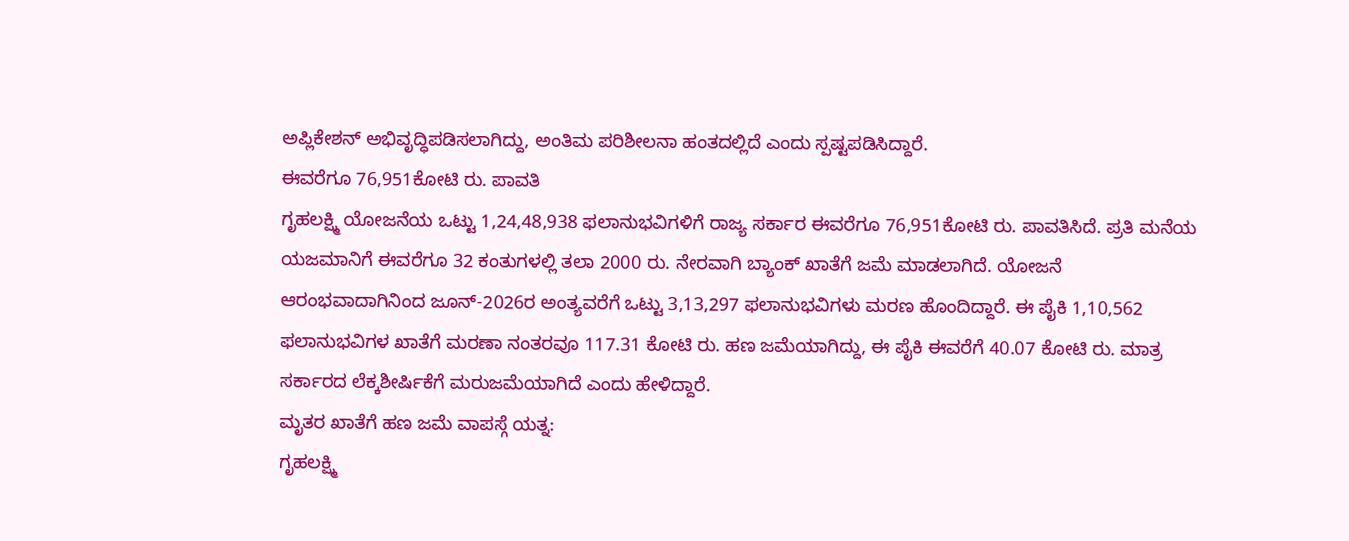ಅಪ್ಲಿಕೇಶನ್ ಅಭಿವೃದ್ಧಿಪಡಿಸಲಾಗಿದ್ದು, ಅಂತಿಮ ಪರಿಶೀಲನಾ ಹಂತದಲ್ಲಿದೆ ಎಂದು ಸ್ಪಷ್ಟಪಡಿಸಿದ್ದಾರೆ.
ಈವರೆಗೂ 76,951ಕೋಟಿ ರು. ಪಾವತಿ
ಗೃಹಲಕ್ಷ್ಮಿ ಯೋಜನೆಯ ಒಟ್ಟು 1,24,48,938 ಫಲಾನುಭವಿಗಳಿಗೆ ರಾಜ್ಯ ಸರ್ಕಾರ ಈವರೆಗೂ 76,951ಕೋಟಿ ರು. ಪಾವತಿಸಿದೆ. ಪ್ರತಿ ಮನೆಯ ಯಜಮಾನಿಗೆ ಈವರೆಗೂ 32 ಕಂತುಗಳಲ್ಲಿ ತಲಾ 2000 ರು. ನೇರವಾಗಿ ಬ್ಯಾಂಕ್ ಖಾತೆಗೆ ಜಮೆ ಮಾಡಲಾಗಿದೆ. ಯೋಜನೆ ಆರಂಭವಾದಾಗಿನಿಂದ ಜೂನ್-2026ರ ಅಂತ್ಯವರೆಗೆ ಒಟ್ಟು 3,13,297 ಫಲಾನುಭವಿಗಳು ಮರಣ ಹೊಂದಿದ್ದಾರೆ. ಈ ಪೈಕಿ 1,10,562 ಫಲಾನುಭವಿಗಳ ಖಾತೆಗೆ ಮರಣಾ ನಂತರವೂ 117.31 ಕೋಟಿ ರು. ಹಣ ಜಮೆಯಾಗಿದ್ದು, ಈ ಪೈಕಿ ಈವರೆಗೆ 40.07 ಕೋಟಿ ರು. ಮಾತ್ರ ಸರ್ಕಾರದ ಲೆಕ್ಕಶೀರ್ಷಿಕೆಗೆ ಮರುಜಮೆಯಾಗಿದೆ ಎಂದು ಹೇಳಿದ್ದಾರೆ.
ಮೃತರ ಖಾತೆಗೆ ಹಣ ಜಮೆ ವಾಪಸ್ಗೆ ಯತ್ನ:
ಗೃಹಲಕ್ಷ್ಮಿ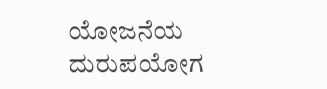ಯೋಜನೆಯ ದುರುಪಯೋಗ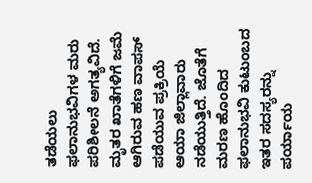ತಡೆಯಲು ಫಲಾನುಭವಿಗಳ ಮರು ಪರಿಶೀಲನೆ ಅಗತ್ಯವಿದೆ. ಮೃತರ ಖಾತೆಗಳಿಗೆ ಜಮೆ ಆಗಿರುವ ಹಣ ವಾಪಸ್ ಪಡೆಯುವ ಪ್ರಕ್ರಿಯೆ ಆಯಾ ಜಿಲ್ಲಾವಾರು ನಡೆಯುತ್ತಿದೆ. ಜೊತೆಗೆ ಮರಣ ಹೊಂದಿದ ಫಲಾನುಭವಿ ಕುಟುಂಬದ ಇತರ ಸದಸ್ಯರನ್ನು ಪರ್ಯಾಯ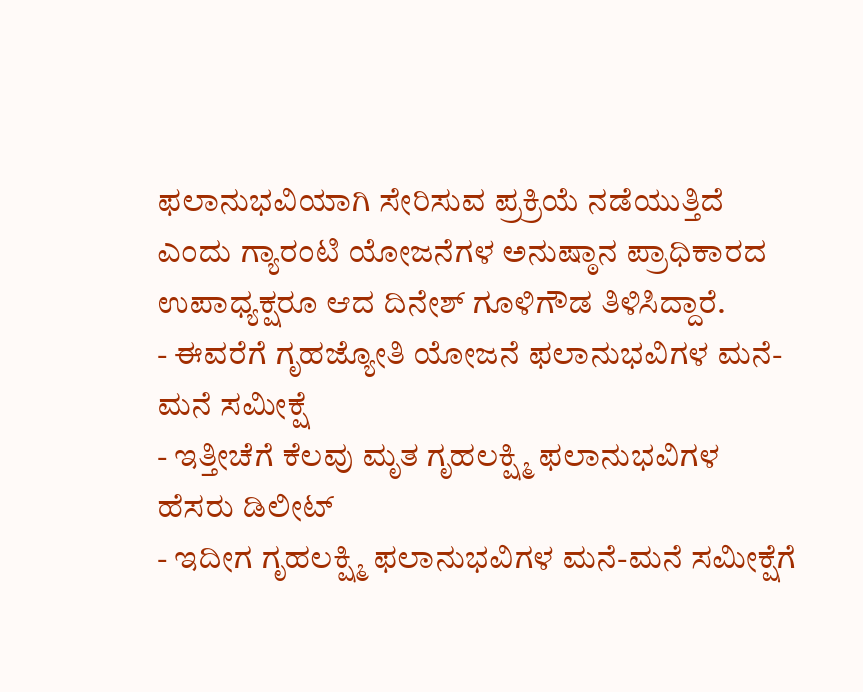ಫಲಾನುಭವಿಯಾಗಿ ಸೇರಿಸುವ ಪ್ರಕ್ರಿಯೆ ನಡೆಯುತ್ತಿದೆ ಎಂದು ಗ್ಯಾರಂಟಿ ಯೋಜನೆಗಳ ಅನುಷ್ಠಾನ ಪ್ರಾಧಿಕಾರದ ಉಪಾಧ್ಯಕ್ಷರೂ ಆದ ದಿನೇಶ್ ಗೂಳಿಗೌಡ ತಿಳಿಸಿದ್ದಾರೆ.
- ಈವರೆಗೆ ಗೃಹಜ್ಯೋತಿ ಯೋಜನೆ ಫಲಾನುಭವಿಗಳ ಮನೆ-ಮನೆ ಸಮೀಕ್ಷೆ
- ಇತ್ತೀಚೆಗೆ ಕೆಲವು ಮೃತ ಗೃಹಲಕ್ಷ್ಮಿ ಫಲಾನುಭವಿಗಳ ಹೆಸರು ಡಿಲೀಟ್
- ಇದೀಗ ಗೃಹಲಕ್ಷ್ಮಿ ಫಲಾನುಭವಿಗಳ ಮನೆ-ಮನೆ ಸಮೀಕ್ಷೆಗೆ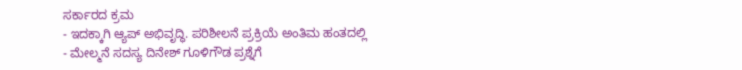ಸರ್ಕಾರದ ಕ್ರಮ
- ಇದಕ್ಕಾಗಿ ಆ್ಯಪ್ ಅಭಿವೃದ್ಧಿ. ಪರಿಶೀಲನೆ ಪ್ರಕ್ರಿಯೆ ಅಂತಿಮ ಹಂತದಲ್ಲಿ
- ಮೇಲ್ಮನೆ ಸದಸ್ಯ ದಿನೇಶ್ ಗೂಳಿಗೌಡ ಪ್ರಶ್ನೆಗೆ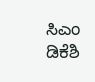ಸಿಎಂ ಡಿಕೆಶಿ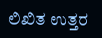ಲಿಖಿತ ಉತ್ತರ